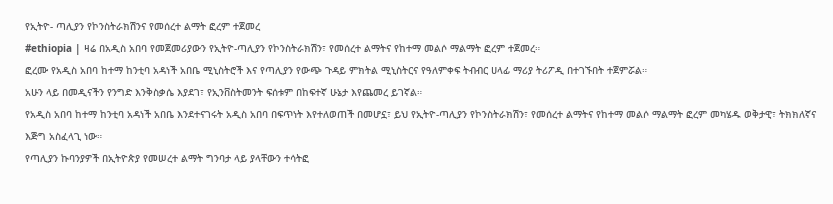የኢትዮ- ጣሊያን የኮንስትራክሽንና የመሰረተ ልማት ፎረም ተጀመረ
#ethiopia | ዛሬ በአዲስ አበባ የመጀመሪያውን የኢትዮ-ጣሊያን የኮንስትራክሽን፣ የመሰረተ ልማትና የከተማ መልሶ ማልማት ፎረም ተጀመረ።
ፎረሙ የአዲስ አበባ ከተማ ከንቲባ አዳነች አበቤ ሚኒስትሮች እና የጣሊያን የውጭ ጉዳይ ምክትል ሚኒስትርና የዓለምቀፍ ትብብር ሀላፊ ማሪያ ትሪፖዲ በተገኙበት ተጀምሯል።
አሁን ላይ በመዲናችን የንግድ እንቅስቃሴ እያደገ፣ የኢንቨስትመንት ፍሰቱም በከፍተኛ ሁኔታ እየጨመረ ይገኛል።
የአዲስ አበባ ከተማ ከንቲባ አዳነች አበቤ እንደተናገሩት አዲስ አበባ በፍጥነት እየተለወጠች በመሆኗ፣ ይህ የኢትዮ-ጣሊያን የኮንስትራክሽን፣ የመሰረተ ልማትና የከተማ መልሶ ማልማት ፎረም መካሄዱ ወቅታዊ፣ ትክክለኛና እጅግ አስፈላጊ ነው።
የጣሊያን ኩባንያዎች በኢትዮጵያ የመሠረተ ልማት ግንባታ ላይ ያላቸውን ተሳትፎ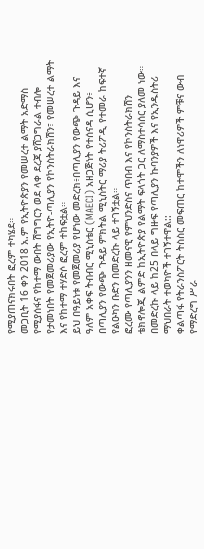የሚያጠናክሩበት ፎረም ተካሄደ።
መጋቢት 16 ቀን 2018 አ.ም የኢትዮጵያን የመሠረተ ልማት አድማስ የሚያሰፋና የከተማ ውበት ሽግግርን ወደ ላቀ ደረጃ ያሸጋግራል ተብሎ የታመነበት የመጀመሪያው የኢትዮ-ጣሊያን የኮንስትራክሽን፣ የመሠረተ ልማት እና የከተማ ተሃድሶ ፎረም ተከፍቷል።
ይህ በዓይነቱ የመጀመሪያ የሆነው መድረክ፥በጣሊያን የውጭ ጉዳይ እና ዓለም አቀፍ ትብብር ሚኒስቴር (MAECI) አዘጋጅነት የተሰናዳ ሲሆን፥ በጣሊያን የውጭ ጉዳይ ምክትል ሚኒስትር ማሪያ ትሪፖዲ የተመራ ከፍተኛ የልዑካን ቡድን በመድረኩ ላይ ተገኝቷል።
ፎረሙ የጣሊያንን ዘመናዊ የምህንድስና ጥበብ እና የኮንስትራክሽን ቴክኖሎጂ ልምድ ከኢትዮጵያ የልማት ፍላጎት ጋር ለማስተሳሰር ያለመ ነው።
በመድረኩ ላይ ከ25 በላይ ግዙፍ የጣሊያን ኩባንያዎች እና የኢንዱስትሪ ማህበራት ተወካዮች ተገኝተዋል::
ቀልጣፋ የትራንስፖርት ትስስር መፍጠር ከተሞችን ለነዋሪዎች ምቹና ውብ የማድረግ ሥራ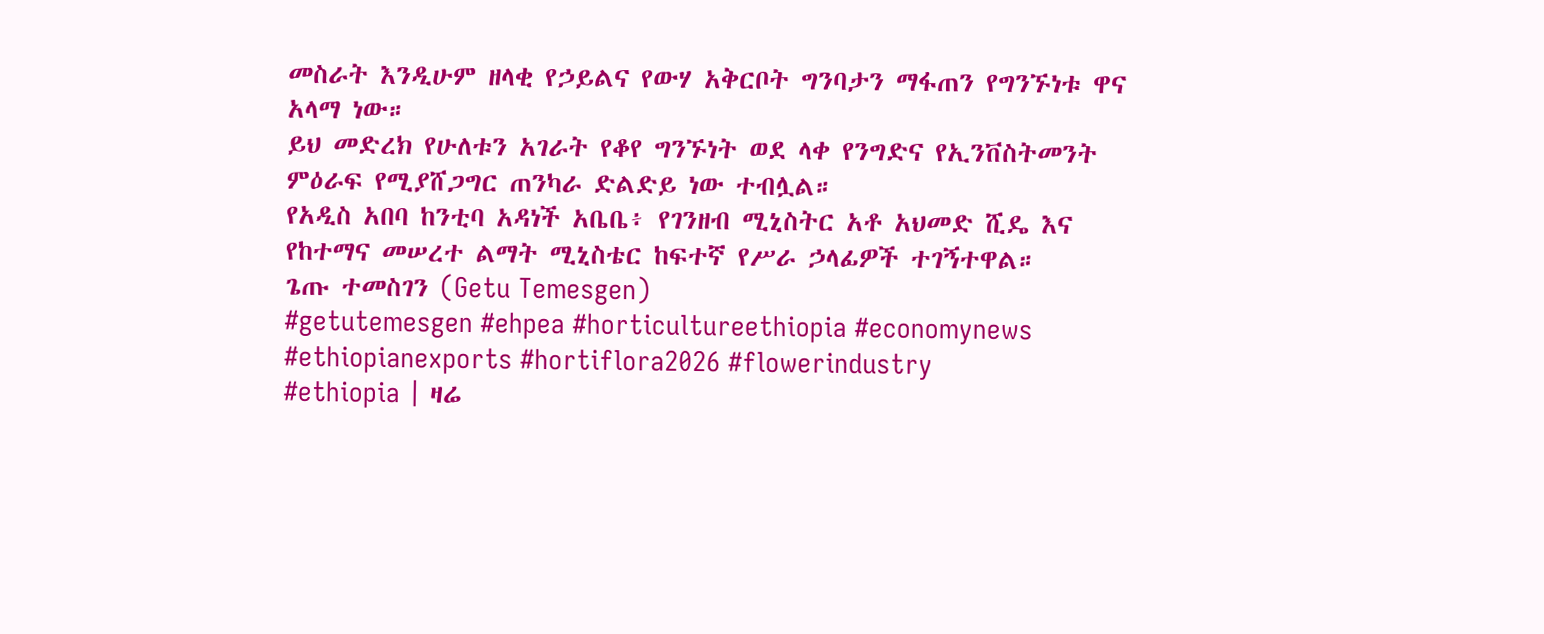መስራት እንዲሁም ዘላቂ የኃይልና የውሃ አቅርቦት ግንባታን ማፋጠን የግንኙነቱ ዋና አላማ ነው።
ይህ መድረክ የሁለቱን አገራት የቆየ ግንኙነት ወደ ላቀ የንግድና የኢንቨስትመንት ምዕራፍ የሚያሸጋግር ጠንካራ ድልድይ ነው ተብሏል።
የአዲስ አበባ ከንቲባ አዳነች አቤቤ፥ የገንዘብ ሚኒስትር አቶ አህመድ ሺዴ እና የከተማና መሠረተ ልማት ሚኒስቴር ከፍተኛ የሥራ ኃላፊዎች ተገኝተዋል።
ጌጡ ተመስገን (Getu Temesgen)
#getutemesgen #ehpea #horticultureethiopia #economynews #ethiopianexports #hortiflora2026 #flowerindustry
#ethiopia | ዛሬ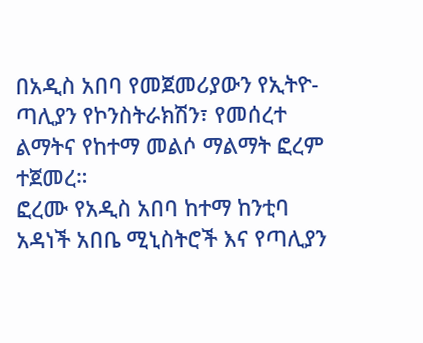በአዲስ አበባ የመጀመሪያውን የኢትዮ-ጣሊያን የኮንስትራክሽን፣ የመሰረተ ልማትና የከተማ መልሶ ማልማት ፎረም ተጀመረ።
ፎረሙ የአዲስ አበባ ከተማ ከንቲባ አዳነች አበቤ ሚኒስትሮች እና የጣሊያን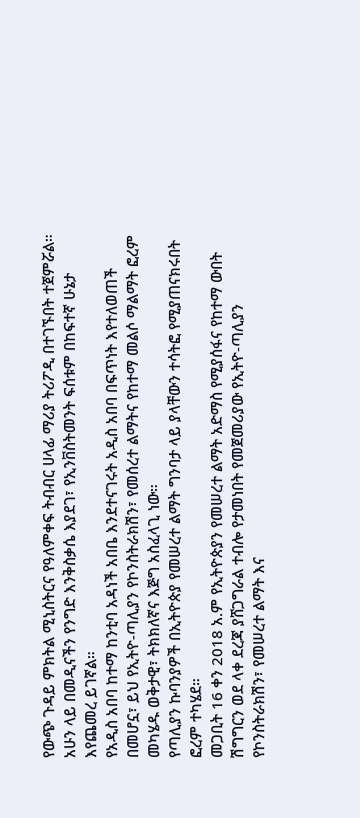የውጭ ጉዳይ ምክትል ሚኒስትርና የዓለምቀፍ ትብብር ሀላፊ ማሪያ ትሪፖዲ በተገኙበት ተጀምሯል።
አሁን ላይ በመዲናችን የንግድ እንቅስቃሴ እያደገ፣ የኢንቨስትመንት ፍሰቱም በከፍተኛ ሁኔታ እየጨመረ ይገኛል።
የአዲስ አበባ ከተማ ከንቲባ አዳነች አበቤ እንደተናገሩት አዲስ አበባ በፍጥነት እየተለወጠች በመሆኗ፣ ይህ የኢትዮ-ጣሊያን የኮንስትራክሽን፣ የመሰረተ ልማትና የከተማ መልሶ ማልማት ፎረም መካሄዱ ወቅታዊ፣ ትክክለኛና እጅግ አስፈላጊ ነው።
የጣሊያን ኩባንያዎች በኢትዮጵያ የመሠረተ ልማት ግንባታ ላይ ያላቸውን ተሳትፎ የሚያጠናክሩበት ፎረም ተካሄደ።
መጋቢት 16 ቀን 2018 አ.ም የኢትዮጵያን የመሠረተ ልማት አድማስ የሚያሰፋና የከተማ ውበት ሽግግርን ወደ ላቀ ደረጃ ያሸጋግራል ተብሎ የታመነበት የመጀመሪያው የኢትዮ-ጣሊያን የኮንስትራክሽን፣ የመሠረተ ልማት እና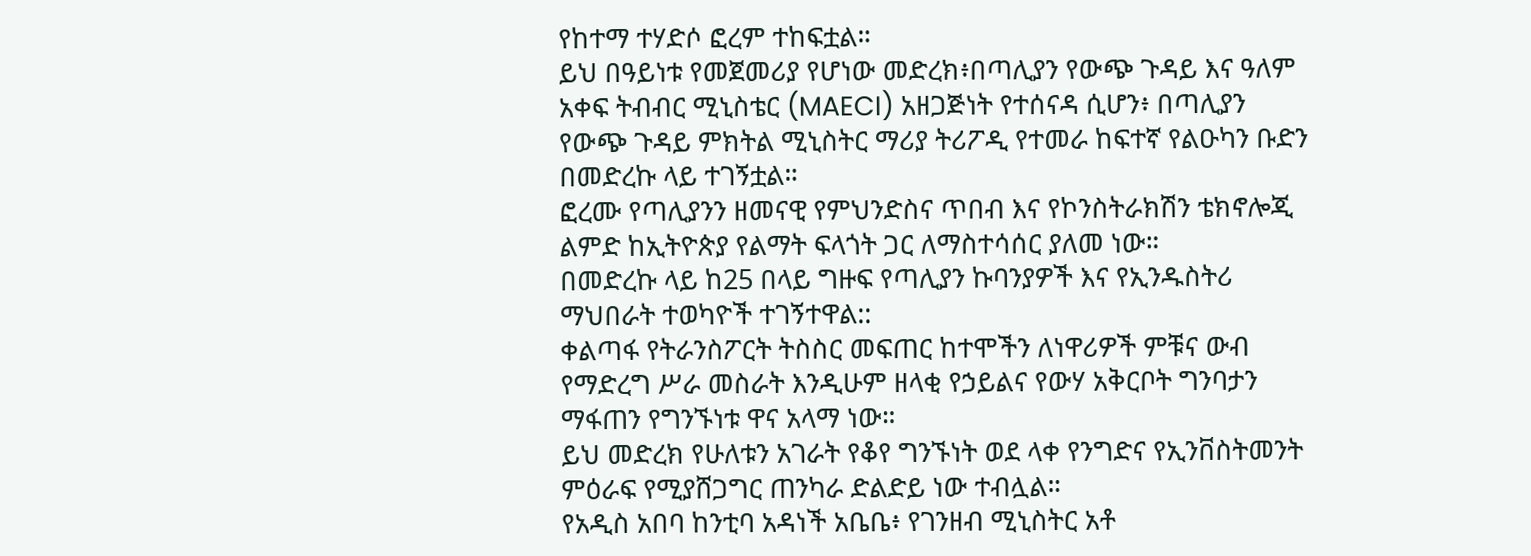የከተማ ተሃድሶ ፎረም ተከፍቷል።
ይህ በዓይነቱ የመጀመሪያ የሆነው መድረክ፥በጣሊያን የውጭ ጉዳይ እና ዓለም አቀፍ ትብብር ሚኒስቴር (MAECI) አዘጋጅነት የተሰናዳ ሲሆን፥ በጣሊያን የውጭ ጉዳይ ምክትል ሚኒስትር ማሪያ ትሪፖዲ የተመራ ከፍተኛ የልዑካን ቡድን በመድረኩ ላይ ተገኝቷል።
ፎረሙ የጣሊያንን ዘመናዊ የምህንድስና ጥበብ እና የኮንስትራክሽን ቴክኖሎጂ ልምድ ከኢትዮጵያ የልማት ፍላጎት ጋር ለማስተሳሰር ያለመ ነው።
በመድረኩ ላይ ከ25 በላይ ግዙፍ የጣሊያን ኩባንያዎች እና የኢንዱስትሪ ማህበራት ተወካዮች ተገኝተዋል::
ቀልጣፋ የትራንስፖርት ትስስር መፍጠር ከተሞችን ለነዋሪዎች ምቹና ውብ የማድረግ ሥራ መስራት እንዲሁም ዘላቂ የኃይልና የውሃ አቅርቦት ግንባታን ማፋጠን የግንኙነቱ ዋና አላማ ነው።
ይህ መድረክ የሁለቱን አገራት የቆየ ግንኙነት ወደ ላቀ የንግድና የኢንቨስትመንት ምዕራፍ የሚያሸጋግር ጠንካራ ድልድይ ነው ተብሏል።
የአዲስ አበባ ከንቲባ አዳነች አቤቤ፥ የገንዘብ ሚኒስትር አቶ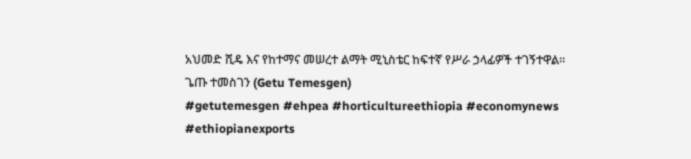አህመድ ሺዴ እና የከተማና መሠረተ ልማት ሚኒስቴር ከፍተኛ የሥራ ኃላፊዎች ተገኝተዋል።
ጌጡ ተመስገን (Getu Temesgen)
#getutemesgen #ehpea #horticultureethiopia #economynews #ethiopianexports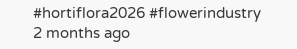#hortiflora2026 #flowerindustry
2 months ago